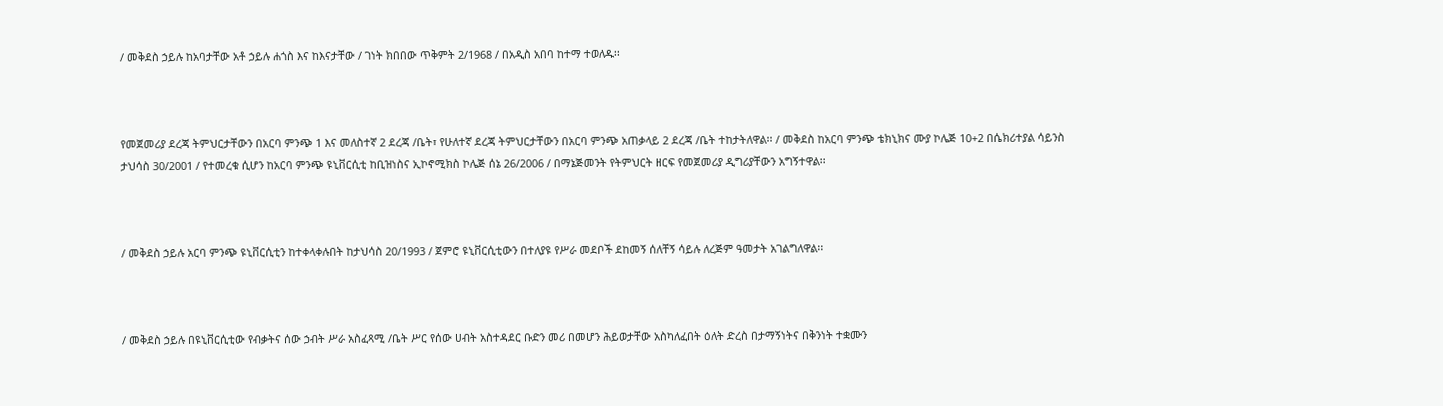/ መቅደስ ኃይሉ ከአባታቸው አቶ ኃይሉ ሐጎስ እና ከእናታቸው / ገነት ክበበው ጥቅምት 2/1968 / በአዲስ አበባ ከተማ ተወለዱ፡፡



የመጀመሪያ ደረጃ ትምህርታቸውን በአርባ ምንጭ 1 እና መለስተኛ 2 ደረጃ /ቤት፣ የሁለተኛ ደረጃ ትምህርታቸውን በአርባ ምንጭ አጠቃላይ 2 ደረጃ /ቤት ተከታትለዋል፡፡ / መቅደስ ከአርባ ምንጭ ቴክኒክና ሙያ ኮሌጅ 10+2 በሴክሪተያል ሳይንስ ታህሳስ 30/2001 / የተመረቁ ሲሆን ከአርባ ምንጭ ዩኒቨርሲቲ ከቢዝነስና ኢኮኖሚክስ ኮሌጅ ሰኔ 26/2006 / በማኔጅመንት የትምህርት ዘርፍ የመጀመሪያ ዲግሪያቸውን አግኝተዋል፡፡



/ መቅደስ ኃይሉ አርባ ምንጭ ዩኒቨርሲቲን ከተቀላቀሉበት ከታህሳስ 20/1993 / ጀምሮ ዩኒቨርሲቲውን በተለያዩ የሥራ መደቦች ደከመኝ ሰለቸኝ ሳይሉ ለረጅም ዓመታት አገልግለዋል፡፡



/ መቅደስ ኃይሉ በዩኒቨርሲቲው የብቃትና ሰው ኃብት ሥራ አስፈጻሚ /ቤት ሥር የሰው ሀብት አስተዳደር ቡድን መሪ በመሆን ሕይወታቸው አስካለፈበት ዕለት ድረስ በታማኝነትና በቅንነት ተቋሙን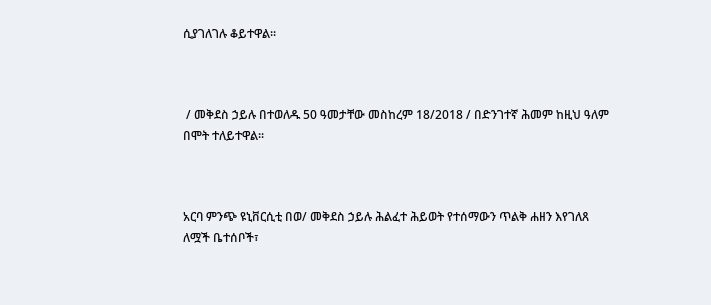ሲያገለገሉ ቆይተዋል፡፡



 / መቅደስ ኃይሉ በተወለዱ 50 ዓመታቸው መስከረም 18/2018 / በድንገተኛ ሕመም ከዚህ ዓለም በሞት ተለይተዋል፡፡



አርባ ምንጭ ዩኒቨርሲቲ በወ/ መቅደስ ኃይሉ ሕልፈተ ሕይወት የተሰማውን ጥልቅ ሐዘን እየገለጸ ለሟች ቤተሰቦች፣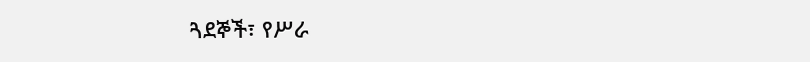ጓደኞች፣ የሥራ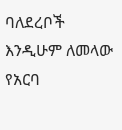ባለደረቦች እንዲሁም ለመላው የአርባ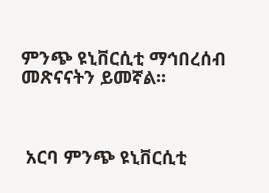ምንጭ ዩኒቨርሲቲ ማኅበረሰብ መጽናናትን ይመኛል፡፡



 አርባ ምንጭ ዩኒቨርሲቲ